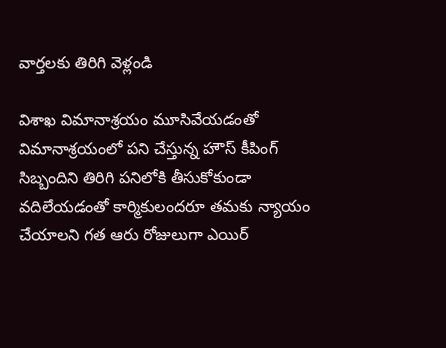వార్తలకు తిరిగి వెళ్లండి

విశాఖ విమానాశ్రయం మూసివేయడంతో విమానాశ్రయంలో పని చేస్తున్న హౌస్ కీపింగ్ సిబ్బందిని తిరిగి పనిలోకి తీసుకోకుండా వదిలేయడంతో కార్మికులందరూ తమకు న్యాయం చేయాలని గత ఆరు రోజులుగా ఎయిర్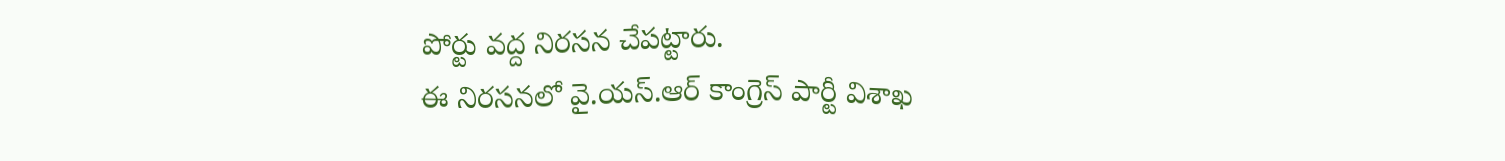పోర్టు వద్ద నిరసన చేపట్టారు.
ఈ నిరసనలో వై.యస్.ఆర్ కాంగ్రెస్ పార్టీ విశాఖ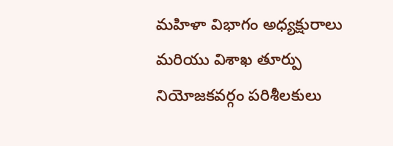మహిళా విభాగం అధ్యక్షురాలు మరియు విశాఖ తూర్పు నియోజకవర్గం పరిశీలకులు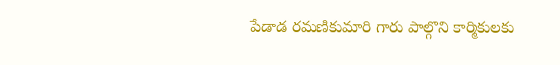పేడాడ రమణికుమారి గారు పాల్గొని కార్మికులకు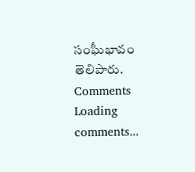సంఘీభావం తెలిపారు.
Comments
Loading comments...